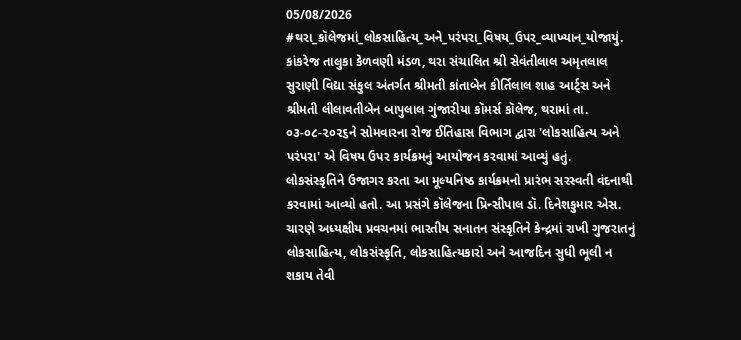05/08/2026
#થરા_કૉલેજમાં_લોકસાહિત્ય_અને_પરંપરા_વિષય_ઉપર_વ્યાખ્યાન_યોજાયું.
કાંકરેજ તાલુકા કેળવણી મંડળ, થરા સંચાલિત શ્રી સેવંતીલાલ અમૃતલાલ સુરાણી વિદ્યા સંકુલ અંતર્ગત શ્રીમતી કાંતાબેન કીર્તિલાલ શાહ આર્ટ્સ અને શ્રીમતી લીલાવતીબેન બાપુલાલ ગુંજારીયા કૉમર્સ કૉલેજ, થરામાં તા. ૦૩-૦૮-૨૦૨૬ને સોમવારના રોજ ઈતિહાસ વિભાગ દ્વારા 'લોકસાહિત્ય અને પરંપરા' એ વિષય ઉપર કાર્યક્રમનું આયોજન કરવામાં આવ્યું હતું.
લોકસંસ્કૃતિને ઉજાગર કરતા આ મૂલ્યનિષ્ઠ કાર્યક્રમનો પ્રારંભ સરસ્વતી વંદનાથી કરવામાં આવ્યો હતો. આ પ્રસંગે કૉલેજના પ્રિન્સીપાલ ડૉ. દિનેશકુમાર એસ. ચારણે અધ્યક્ષીય પ્રવચનમાં ભારતીય સનાતન સંસ્કૃતિને કેન્દ્રમાં રાખી ગુજરાતનું લોકસાહિત્ય, લોકસંસ્કૃતિ, લોકસાહિત્યકારો અને આજદિન સુધી ભૂલી ન શકાય તેવી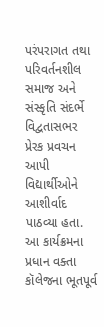પરંપરાગત તથા પરિવર્તનશીલ સમાજ અને સંસ્કૃતિ સંદર્ભે વિદ્વતાસભર પ્રેરક પ્રવચન આપી વિદ્યાર્થીઓને આશીર્વાદ પાઠવ્યા હતા. આ કાર્યક્રમના પ્રધાન વક્તા કૉલેજના ભૂતપૂર્વ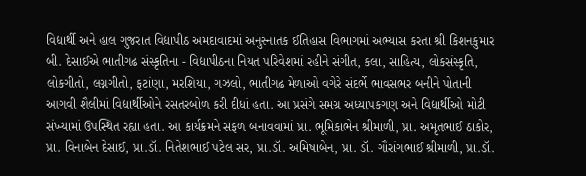વિદ્યાર્થી અને હાલ ગુજરાત વિદ્યાપીઠ અમદાવાદમાં અનુસ્નાતક ઈતિહાસ વિભાગમાં અભ્યાસ કરતા શ્રી કિશનકુમાર બી. દેસાઈએ ભાતીગઢ સંસ્કૃતિના - વિદ્યાપીઠના નિયત પરિવેશમાં રહીને સંગીત, કલા, સાહિત્ય, લોકસંસ્કૃતિ, લોકગીતો, લગ્નગીતો, ફટાંણા, મરશિયા, ગઝલો, ભાતીગઢ મેળાઓ વગેરે સંદર્ભે ભાવસભર બનીને પોતાની આગવી શૈલીમાં વિદ્યાર્થીઓને રસતરબોળ કરી દીધાં હતા. આ પ્રસંગે સમગ્ર અધ્યાપકગણ અને વિદ્યાર્થીઓ મોટી સંખ્યામાં ઉપસ્થિત રહ્યા હતા. આ કાર્યક્રમને સફળ બનાવવામાં પ્રા. ભૂમિકાભેન શ્રીમાળી, પ્રા. અમૃતભાઈ ઠાકોર, પ્રા. વિનાબેન દેસાઈ, પ્રા.ડૉ. નિતેશભાઈ પટેલ સર, પ્રા.ડૉ. અમિષાબેન, પ્રા. ડૉ. ગૌરાંગભાઈ શ્રીમાળી, પ્રા.ડૉ.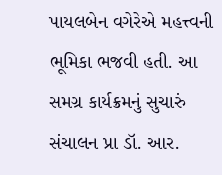પાયલબેન વગેરેએ મહત્ત્વની ભૂમિકા ભજવી હતી. આ સમગ્ર કાર્યક્રમનું સુચારું સંચાલન પ્રા ડૉ. આર.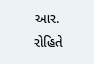આર. રોહિતે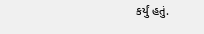કર્યું હતું.